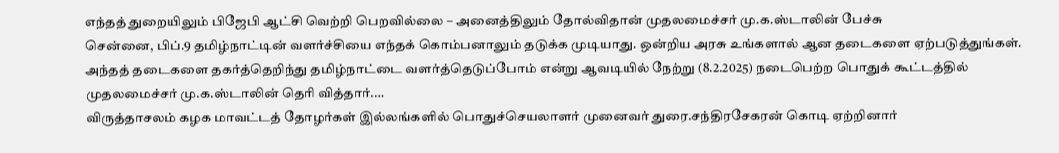எந்தத் துறையிலும் பிஜேபி ஆட்சி வெற்றி பெறவில்லை – அனைத்திலும் தோல்விதான் முதலமைச்சர் மு.க.ஸ்டாலின் பேச்சு
சென்னை, பிப்.9 தமிழ்நாட்டின் வளர்ச்சியை எந்தக் கொம்பனாலும் தடுக்க முடியாது. ஒன்றிய அரசு உங்களால் ஆன தடைகளை ஏற்படுத்துங்கள். அந்தத் தடைகளை தகர்த்தெறிந்து தமிழ்நாட்டை வளர்த்தெடுப்போம் என்று ஆவடியில் நேற்று (8.2.2025) நடைபெற்ற பொதுக் கூட்டத்தில் முதலமைச்சர் மு.க.ஸ்டாலின் தெரி வித்தார்.…
விருத்தாசலம் கழக மாவட்டத் தோழர்கள் இல்லங்களில் பொதுச்செயலாளர் முனைவர் துரை.சந்திரசேகரன் கொடி ஏற்றினார்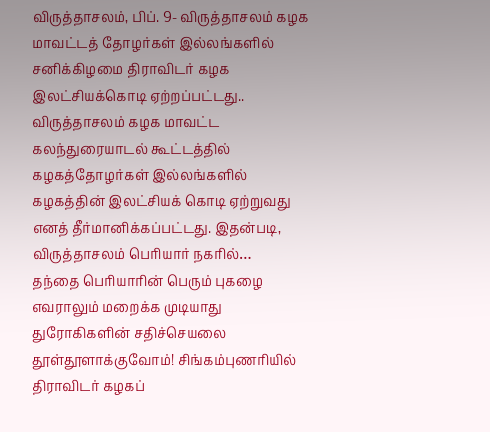விருத்தாசலம், பிப். 9- விருத்தாசலம் கழக மாவட்டத் தோழர்கள் இல்லங்களில் சனிக்கிழமை திராவிடர் கழக இலட்சியக்கொடி ஏற்றப்பட்டது.. விருத்தாசலம் கழக மாவட்ட கலந்துரையாடல் கூட்டத்தில் கழகத்தோழர்கள் இல்லங்களில் கழகத்தின் இலட்சியக் கொடி ஏற்றுவது எனத் தீர்மானிக்கப்பட்டது. இதன்படி, விருத்தாசலம் பெரியார் நகரில்…
தந்தை பெரியாரின் பெரும் புகழை எவராலும் மறைக்க முடியாது துரோகிகளின் சதிச்செயலை தூள்தூளாக்குவோம்! சிங்கம்புணரியில் திராவிடர் கழகப்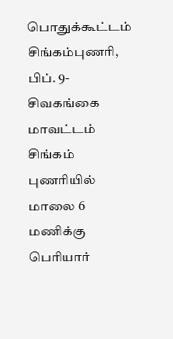பொதுக்கூட்டம்
சிங்கம்புணரி, பிப். 9- சிவகங்கை மாவட்டம் சிங்கம் புணரியில் மாலை 6 மணிக்கு பெரியார்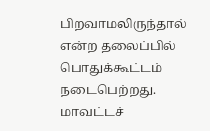பிறவாமலிருந்தால் என்ற தலைப்பில் பொதுக்கூட்டம் நடைபெற்றது. மாவட்டச்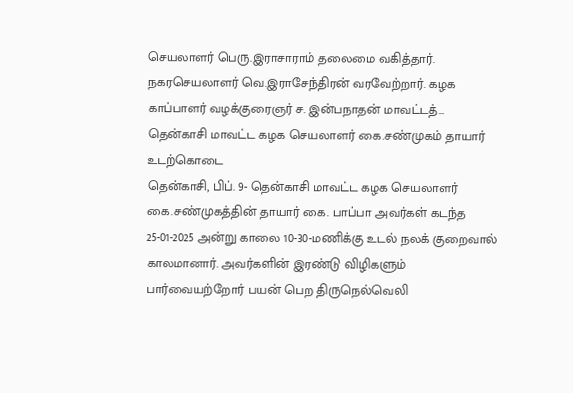செயலாளர் பெரு.இராசாராம் தலைமை வகித்தார். நகரசெயலாளர் வெ.இராசேந்திரன் வரவேற்றார். கழக காப்பாளர் வழக்குரைஞர் ச. இன்பநாதன் மாவட்டத்…
தென்காசி மாவட்ட கழக செயலாளர் கை.சண்முகம் தாயார் உடற்கொடை
தென்காசி, பிப். 9- தென்காசி மாவட்ட கழக செயலாளர் கை.சண்முகத்தின் தாயார் கை. பாப்பா அவர்கள் கடந்த 25-01-2025 அன்று காலை 10-30-மணிக்கு உடல் நலக் குறைவால் காலமானார். அவர்களின் இரண்டு விழிகளும் பார்வையற்றோர் பயன் பெற திருநெல்வெலி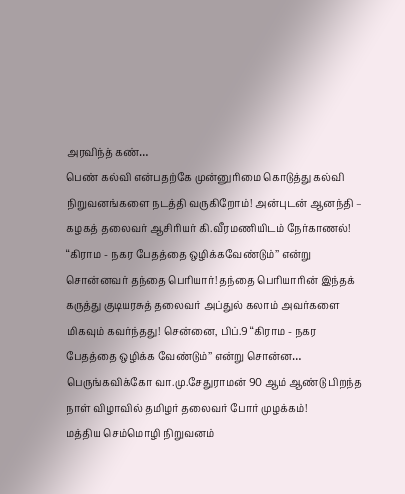அரவிந்த் கண்…
பெண் கல்வி என்பதற்கே முன்னுரிமை கொடுத்து கல்வி நிறுவனங்களை நடத்தி வருகிறோம்! அன்புடன் ஆனந்தி – கழகத் தலைவர் ஆசிரியர் கி.வீரமணியிடம் நேர்காணல்!
‘‘கிராம - நகர பேதத்தை ஒழிக்கவேண்டும்’’ என்று சொன்னவர் தந்தை பெரியார்! தந்தை பெரியாரின் இந்தக் கருத்து குடியரசுத் தலைவர் அப்துல் கலாம் அவர்களை மிகவும் கவர்ந்தது! சென்னை, பிப்.9 ‘‘கிராம - நகர பேதத்தை ஒழிக்க வேண்டும்’’ என்று சொன்ன…
பெருங்கவிக்கோ வா.மு.சேதுராமன் 90 ஆம் ஆண்டு பிறந்த நாள் விழாவில் தமிழர் தலைவர் போர் முழக்கம்!
மத்திய செம்மொழி நிறுவனம்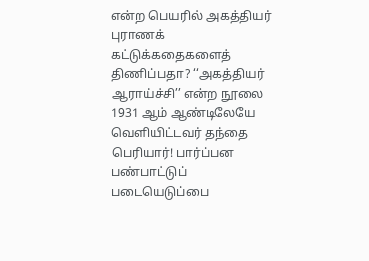என்ற பெயரில் அகத்தியர் புராணக் கட்டுக்கதைகளைத் திணிப்பதா? ‘‘அகத்தியர் ஆராய்ச்சி’’ என்ற நூலை 1931 ஆம் ஆண்டிலேயே வெளியிட்டவர் தந்தை பெரியார்! பார்ப்பன பண்பாட்டுப் படையெடுப்பை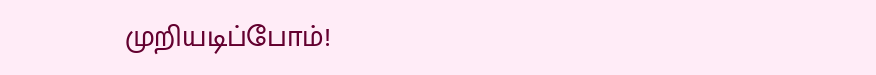முறியடிப்போம்!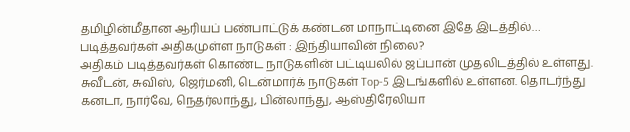தமிழின்மீதான ஆரியப் பண்பாட்டுக் கண்டன மாநாட்டினை இதே இடத்தில்…
படித்தவர்கள் அதிகமுள்ள நாடுகள் : இந்தியாவின் நிலை?
அதிகம் படித்தவர்கள் கொண்ட நாடுகளின் பட்டியலில் ஜப்பான் முதலிடத்தில் உள்ளது. சுவீடன், சுவிஸ், ஜெர்மனி, டென்மார்க் நாடுகள் Top-5 இடங்களில் உள்ளன. தொடர்ந்து கனடா, நார்வே, நெதர்லாந்து, பின்லாந்து, ஆஸ்திரேலியா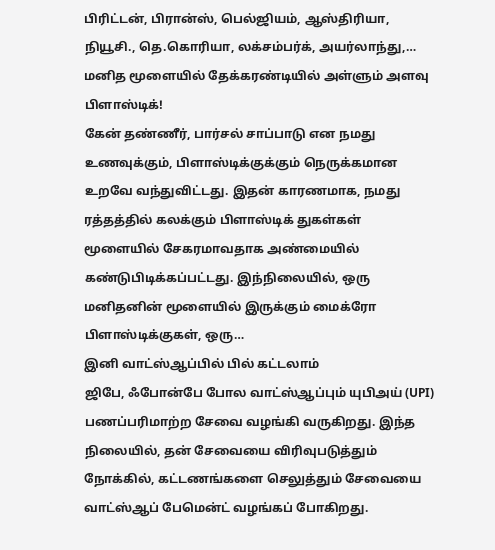பிரிட்டன், பிரான்ஸ், பெல்ஜியம், ஆஸ்திரியா, நியூசி., தெ.கொரியா, லக்சம்பர்க், அயர்லாந்து,…
மனித மூளையில் தேக்கரண்டியில் அள்ளும் அளவு பிளாஸ்டிக்!
கேன் தண்ணீர், பார்சல் சாப்பாடு என நமது உணவுக்கும், பிளாஸ்டிக்குக்கும் நெருக்கமான உறவே வந்துவிட்டது. இதன் காரணமாக, நமது ரத்தத்தில் கலக்கும் பிளாஸ்டிக் துகள்கள் மூளையில் சேகரமாவதாக அண்மையில் கண்டுபிடிக்கப்பட்டது. இந்நிலையில், ஒரு மனிதனின் மூளையில் இருக்கும் மைக்ரோ பிளாஸ்டிக்குகள், ஒரு…
இனி வாட்ஸ்ஆப்பில் பில் கட்டலாம்
ஜிபே, ஃபோன்பே போல வாட்ஸ்ஆப்பும் யுபிஅய் (UPI) பணப்பரிமாற்ற சேவை வழங்கி வருகிறது. இந்த நிலையில், தன் சேவையை விரிவுபடுத்தும் நோக்கில், கட்டணங்களை செலுத்தும் சேவையை வாட்ஸ்ஆப் பேமென்ட் வழங்கப் போகிறது.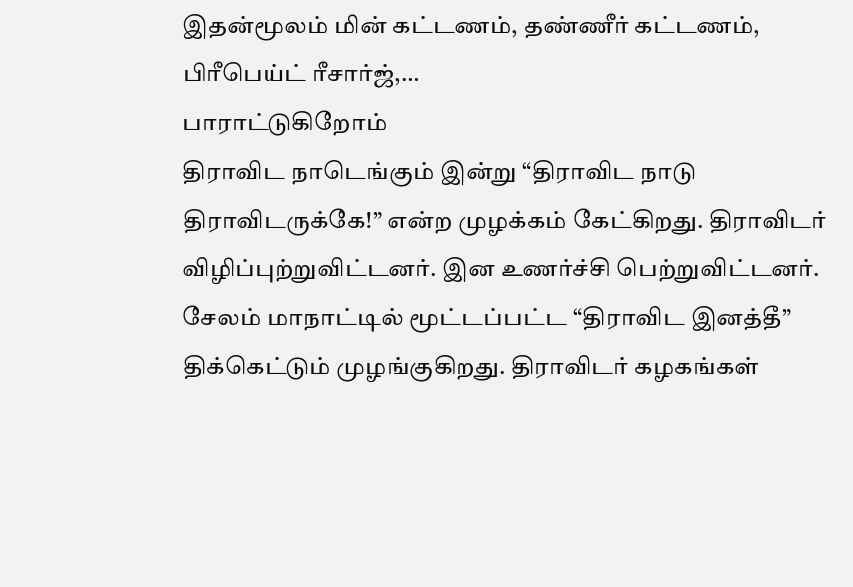இதன்மூலம் மின் கட்டணம், தண்ணீர் கட்டணம், பிரீபெய்ட் ரீசார்ஜ்,…
பாராட்டுகிறோம்
திராவிட நாடெங்கும் இன்று “திராவிட நாடு திராவிடருக்கே!” என்ற முழக்கம் கேட்கிறது. திராவிடர் விழிப்புற்றுவிட்டனர். இன உணர்ச்சி பெற்றுவிட்டனர். சேலம் மாநாட்டில் மூட்டப்பட்ட “திராவிட இனத்தீ” திக்கெட்டும் முழங்குகிறது. திராவிடர் கழகங்கள்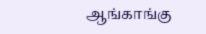ஆங்காங்கு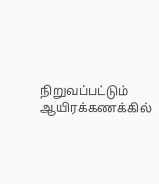நிறுவப்பட்டும் ஆயிரக்கணக்கில்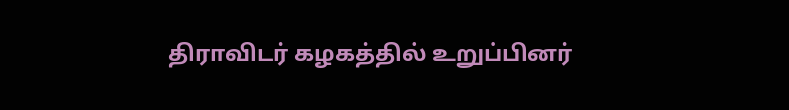திராவிடர் கழகத்தில் உறுப்பினர்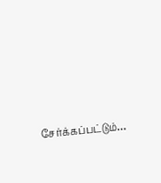சேர்க்கப்பட்டும்…